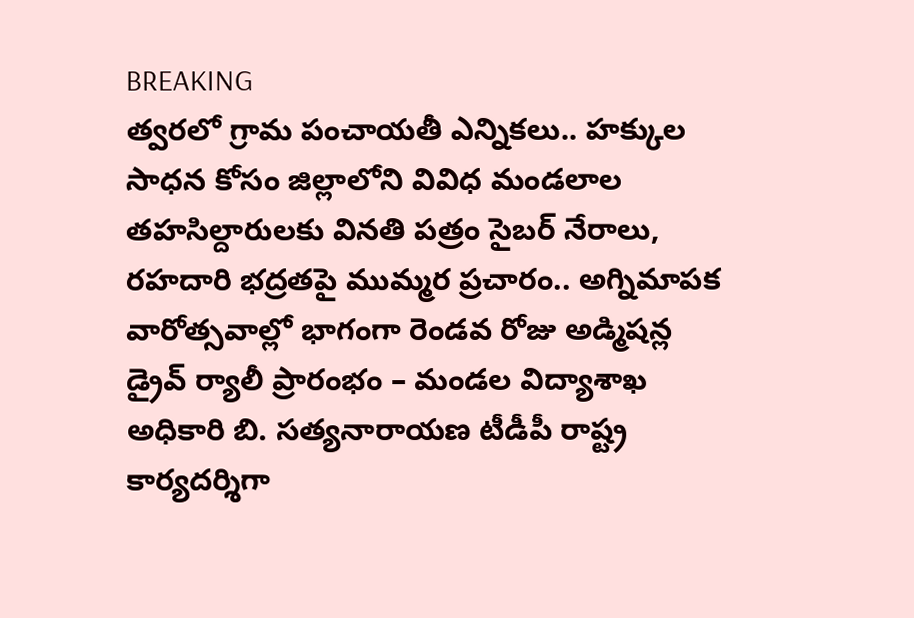BREAKING
త్వరలో గ్రామ పంచాయతీ ఎన్నికలు.. హక్కుల సాధన కోసం జిల్లాలోని వివిధ మండలాల తహసిల్దారులకు వినతి పత్రం సైబర్ నేరాలు, రహదారి భద్రతపై ముమ్మర ప్రచారం.. అగ్నిమాపక వారోత్సవాల్లో భాగంగా రెండవ రోజు అడ్మిషన్ల డ్రైవ్ ర్యాలీ ప్రారంభం – మండల విద్యాశాఖ అధికారి బి. సత్యనారాయణ టీడీపీ రాష్ట్ర కార్యదర్శిగా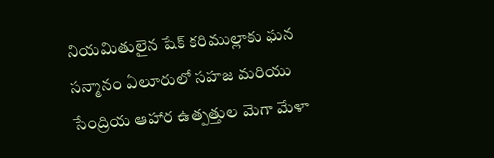నియమితులైన షేక్ కరిముల్లాకు ఘన సన్మానం ఏలూరులో సహజ మరియు సేంద్రియ ఆహార ఉత్పత్తుల మెగా మేళా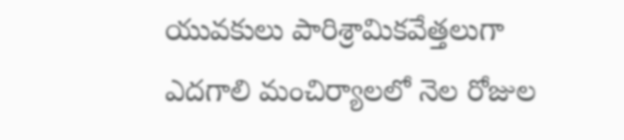యువకులు పారిశ్రామికవేత్తలుగా ఎదగాలి మంచిర్యాలలో నెల రోజుల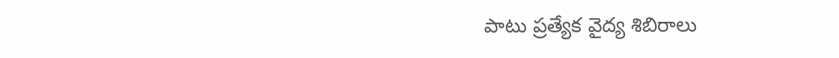పాటు ప్రత్యేక వైద్య శిబిరాలు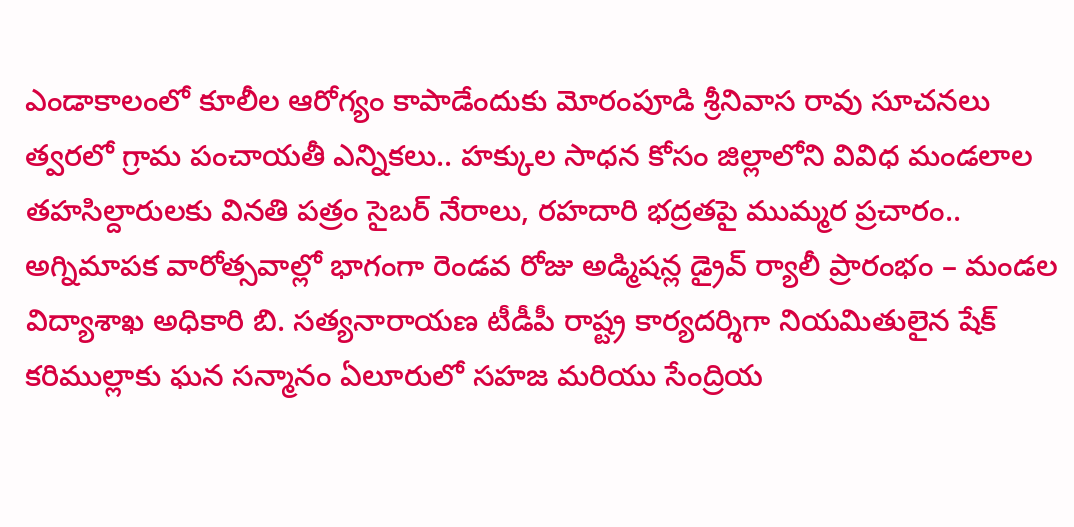ఎండాకాలంలో కూలీల ఆరోగ్యం కాపాడేందుకు మోరంపూడి శ్రీనివాస రావు సూచనలు త్వరలో గ్రామ పంచాయతీ ఎన్నికలు.. హక్కుల సాధన కోసం జిల్లాలోని వివిధ మండలాల తహసిల్దారులకు వినతి పత్రం సైబర్ నేరాలు, రహదారి భద్రతపై ముమ్మర ప్రచారం.. అగ్నిమాపక వారోత్సవాల్లో భాగంగా రెండవ రోజు అడ్మిషన్ల డ్రైవ్ ర్యాలీ ప్రారంభం – మండల విద్యాశాఖ అధికారి బి. సత్యనారాయణ టీడీపీ రాష్ట్ర కార్యదర్శిగా నియమితులైన షేక్ కరిముల్లాకు ఘన సన్మానం ఏలూరులో సహజ మరియు సేంద్రియ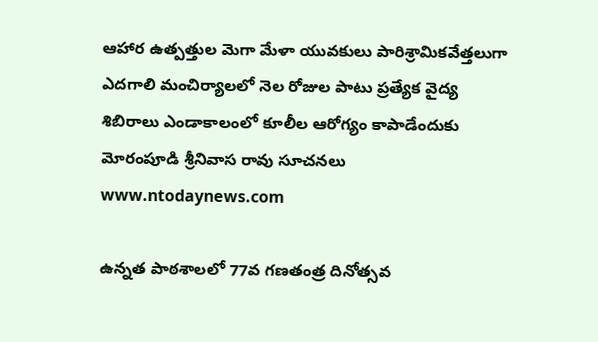ఆహార ఉత్పత్తుల మెగా మేళా యువకులు పారిశ్రామికవేత్తలుగా ఎదగాలి మంచిర్యాలలో నెల రోజుల పాటు ప్రత్యేక వైద్య శిబిరాలు ఎండాకాలంలో కూలీల ఆరోగ్యం కాపాడేందుకు మోరంపూడి శ్రీనివాస రావు సూచనలు
www.ntodaynews.com

ఉన్నత పాఠశాలలో 77వ గణతంత్ర దినోత్సవ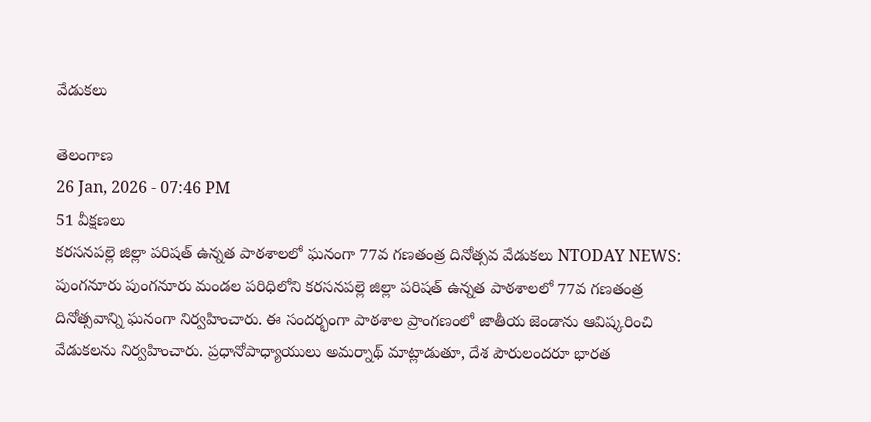వేడుకలు

తెలంగాణ
26 Jan, 2026 - 07:46 PM
51 వీక్షణలు
కరసనపల్లె జిల్లా పరిషత్ ఉన్నత పాఠశాలలో ఘనంగా 77వ గణతంత్ర దినోత్సవ వేడుకలు NTODAY NEWS: పుంగనూరు పుంగనూరు మండల పరిధిలోని కరసనపల్లె జిల్లా పరిషత్ ఉన్నత పాఠశాలలో 77వ గణతంత్ర దినోత్సవాన్ని ఘనంగా నిర్వహించారు. ఈ సందర్భంగా పాఠశాల ప్రాంగణంలో జాతీయ జెండాను ఆవిష్కరించి వేడుకలను నిర్వహించారు. ప్రధానోపాధ్యాయులు అమర్నాథ్ మాట్లాడుతూ, దేశ పౌరులందరూ భారత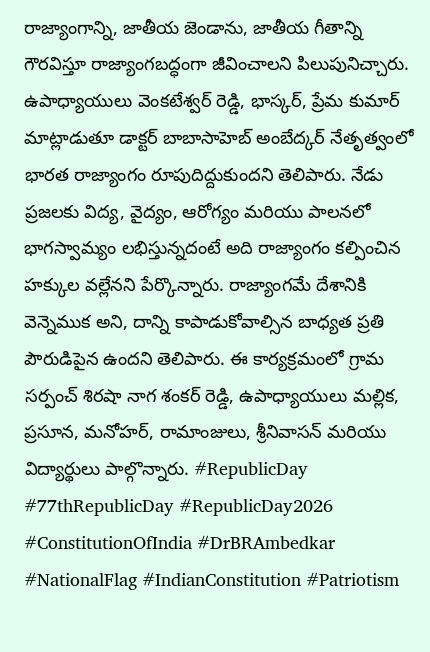రాజ్యాంగాన్ని, జాతీయ జెండాను, జాతీయ గీతాన్ని గౌరవిస్తూ రాజ్యాంగబద్ధంగా జీవించాలని పిలుపునిచ్చారు. ఉపాధ్యాయులు వెంకటేశ్వర్ రెడ్డి, భాస్కర్, ప్రేమ కుమార్ మాట్లాడుతూ డాక్టర్ బాబాసాహెబ్ అంబేద్కర్ నేతృత్వంలో భారత రాజ్యాంగం రూపుదిద్దుకుందని తెలిపారు. నేడు ప్రజలకు విద్య, వైద్యం, ఆరోగ్యం మరియు పాలనలో భాగస్వామ్యం లభిస్తున్నదంటే అది రాజ్యాంగం కల్పించిన హక్కుల వల్లేనని పేర్కొన్నారు. రాజ్యాంగమే దేశానికి వెన్నెముక అని, దాన్ని కాపాడుకోవాల్సిన బాధ్యత ప్రతి పౌరుడిపైన ఉందని తెలిపారు. ఈ కార్యక్రమంలో గ్రామ సర్పంచ్ శిరషా నాగ శంకర్ రెడ్డి, ఉపాధ్యాయులు మల్లిక, ప్రసూన, మనోహర్, రామాంజులు, శ్రీనివాసన్ మరియు విద్యార్థులు పాల్గొన్నారు. #RepublicDay #77thRepublicDay #RepublicDay2026 #ConstitutionOfIndia #DrBRAmbedkar #NationalFlag #IndianConstitution #Patriotism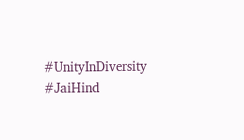#UnityInDiversity #JaiHind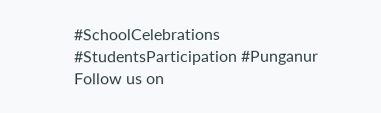#SchoolCelebrations #StudentsParticipation #Punganur Follow us on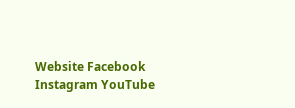Website Facebook Instagram YouTube